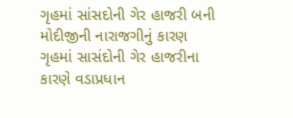ગૃહમાં સાંસદોની ગેર હાજરી બની મોદીજીની નારાજગીનું કારણ
ગૃહમાં સાસંદોની ગેર હાજરીના કારણે વડાપ્રધાન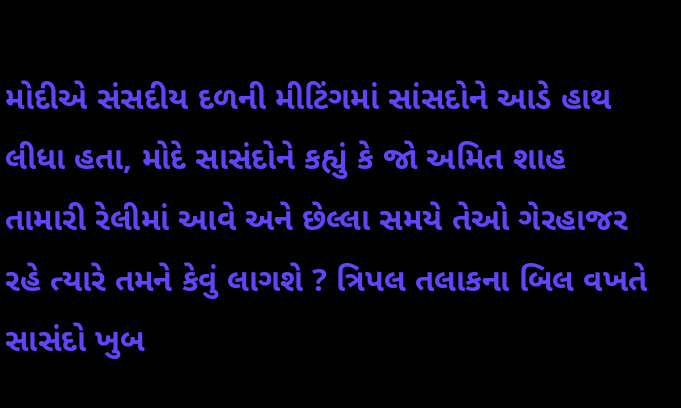મોદીએ સંસદીય દળની મીટિંગમાં સાંસદોને આડે હાથ લીધા હતા, મોદે સાસંદોને કહ્યું કે જો અમિત શાહ તામારી રેલીમાં આવે અને છેલ્લા સમયે તેઓ ગેરહાજર રહે ત્યારે તમને કેવું લાગશે ? ત્રિપલ તલાકના બિલ વખતે સાસંદો ખુબ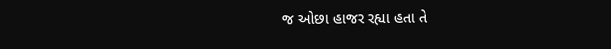જ ઓછા હાજર રહ્યા હતા તે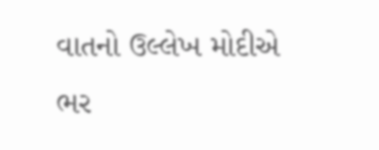વાતનો ઉલ્લેખ મોદીએ ભર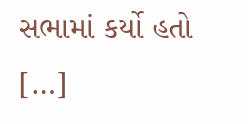સભામાં કર્યો હતો […]